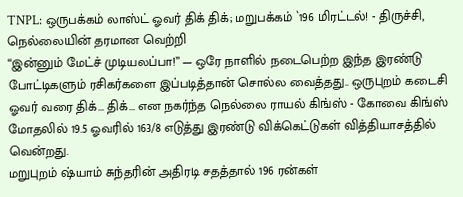TNPL: ஒருபக்கம் லாஸ்ட் ஓவர் திக் திக்; மறுபக்கம் `196 மிரட்டல்! - திருச்சி, நெல்லையின் தரமான வெற்றி
“இன்னும் மேட்ச் முடியலப்பா!” — ஒரே நாளில் நடைபெற்ற இந்த இரண்டு போட்டிகளும் ரசிகர்களை இப்படித்தான் சொல்ல வைத்தது.. ஒருபுறம் கடைசி ஓவர் வரை திக்... திக்... என நகர்ந்த நெல்லை ராயல் கிங்ஸ் - கோவை கிங்ஸ் மோதலில் 19.5 ஓவரில் 163/8 எடுத்து இரண்டு விக்கெட்டுகள் வித்தியாசத்தில் வென்றது.
மறுபுறம் ஷ்யாம் சுந்தரின் அதிரடி சதத்தால் 196 ரன்கள்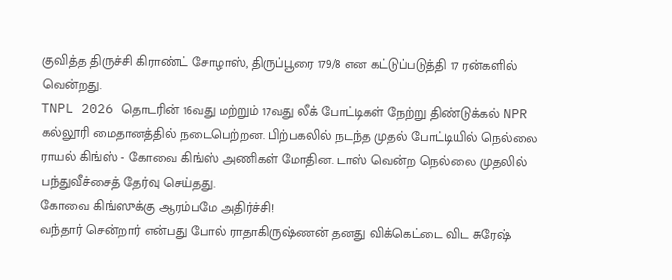குவித்த திருச்சி கிராண்ட் சோழாஸ், திருப்பூரை 179/8 என கட்டுப்படுத்தி 17 ரன்களில் வென்றது.
TNPL 2026 தொடரின் 16வது மற்றும் 17வது லீக் போட்டிகள் நேற்று திண்டுக்கல் NPR கல்லூரி மைதானத்தில் நடைபெற்றன. பிற்பகலில் நடந்த முதல் போட்டியில் நெல்லை ராயல் கிங்ஸ் - கோவை கிங்ஸ் அணிகள் மோதின. டாஸ் வென்ற நெல்லை முதலில் பந்துவீச்சைத் தேர்வு செய்தது.
கோவை கிங்ஸுக்கு ஆரம்பமே அதிர்ச்சி!
வந்தார் சென்றார் என்பது போல் ராதாகிருஷ்ணன் தனது விக்கெட்டை விட சுரேஷ்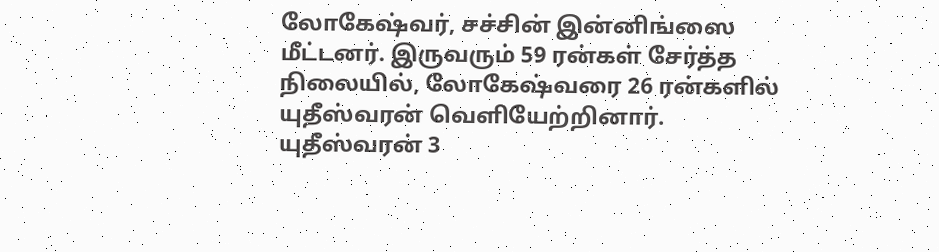லோகேஷ்வர், சச்சின் இன்னிங்ஸை மீட்டனர். இருவரும் 59 ரன்கள் சேர்த்த நிலையில், லோகேஷ்வரை 26 ரன்களில் யுதீஸ்வரன் வெளியேற்றினார். யுதீஸ்வரன் 3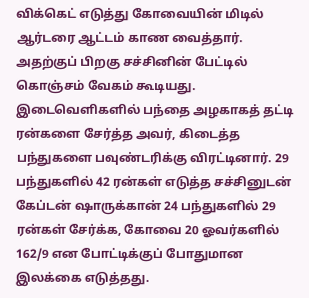விக்கெட் எடுத்து கோவையின் மிடில் ஆர்டரை ஆட்டம் காண வைத்தார்.
அதற்குப் பிறகு சச்சினின் பேட்டில் கொஞ்சம் வேகம் கூடியது. இடைவெளிகளில் பந்தை அழகாகத் தட்டி ரன்களை சேர்த்த அவர், கிடைத்த பந்துகளை பவுண்டரிக்கு விரட்டினார். 29 பந்துகளில் 42 ரன்கள் எடுத்த சச்சினுடன் கேப்டன் ஷாருக்கான் 24 பந்துகளில் 29 ரன்கள் சேர்க்க, கோவை 20 ஓவர்களில் 162/9 என போட்டிக்குப் போதுமான இலக்கை எடுத்தது.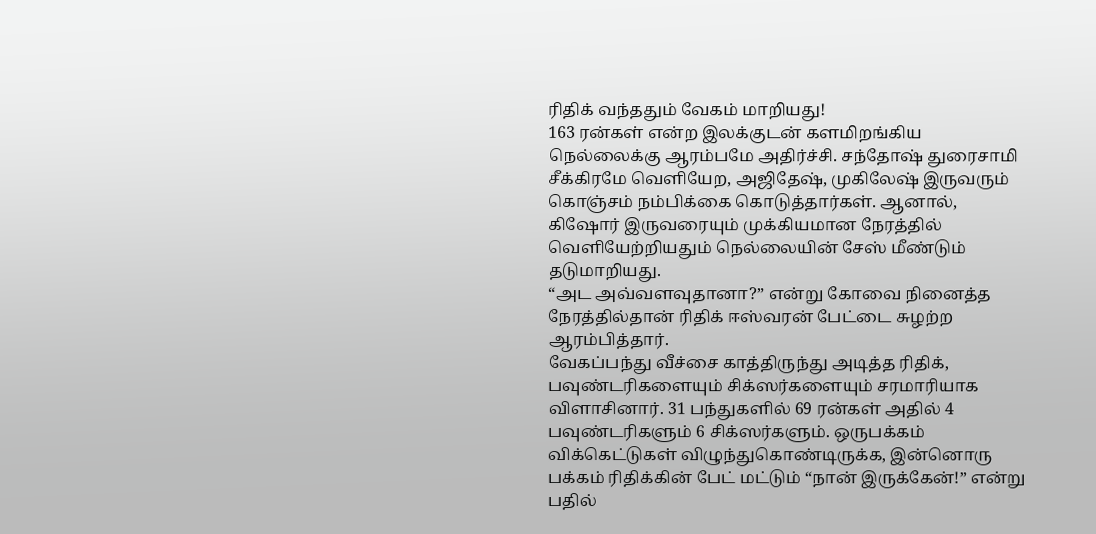ரிதிக் வந்ததும் வேகம் மாறியது!
163 ரன்கள் என்ற இலக்குடன் களமிறங்கிய நெல்லைக்கு ஆரம்பமே அதிர்ச்சி. சந்தோஷ் துரைசாமி சீக்கிரமே வெளியேற, அஜிதேஷ், முகிலேஷ் இருவரும் கொஞ்சம் நம்பிக்கை கொடுத்தார்கள். ஆனால், கிஷோர் இருவரையும் முக்கியமான நேரத்தில் வெளியேற்றியதும் நெல்லையின் சேஸ் மீண்டும் தடுமாறியது.
“அட அவ்வளவுதானா?” என்று கோவை நினைத்த நேரத்தில்தான் ரிதிக் ஈஸ்வரன் பேட்டை சுழற்ற ஆரம்பித்தார்.
வேகப்பந்து வீச்சை காத்திருந்து அடித்த ரிதிக், பவுண்டரிகளையும் சிக்ஸர்களையும் சரமாரியாக விளாசினார். 31 பந்துகளில் 69 ரன்கள் அதில் 4 பவுண்டரிகளும் 6 சிக்ஸர்களும். ஒருபக்கம் விக்கெட்டுகள் விழுந்துகொண்டிருக்க, இன்னொரு பக்கம் ரிதிக்கின் பேட் மட்டும் “நான் இருக்கேன்!” என்று பதில்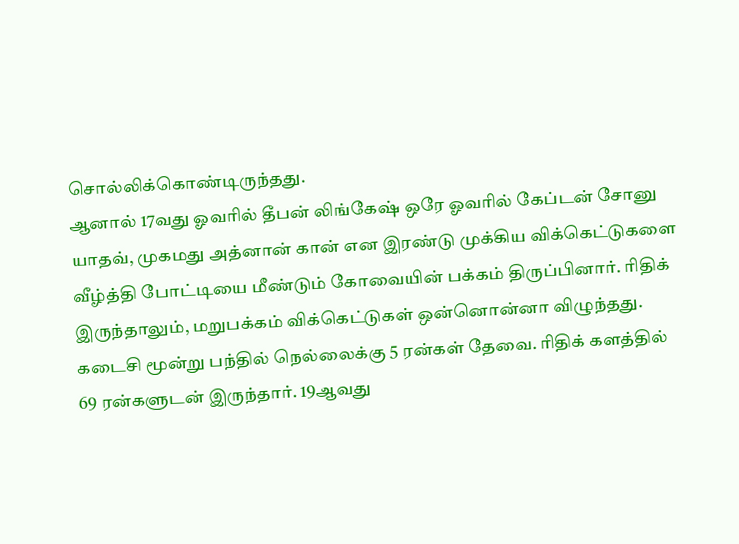சொல்லிக்கொண்டிருந்தது.
ஆனால் 17வது ஓவரில் தீபன் லிங்கேஷ் ஒரே ஓவரில் கேப்டன் சோனு யாதவ், முகமது அத்னான் கான் என இரண்டு முக்கிய விக்கெட்டுகளை வீழ்த்தி போட்டியை மீண்டும் கோவையின் பக்கம் திருப்பினார். ரிதிக் இருந்தாலும், மறுபக்கம் விக்கெட்டுகள் ஒன்னொன்னா விழுந்தது. கடைசி மூன்று பந்தில் நெல்லைக்கு 5 ரன்கள் தேவை. ரிதிக் களத்தில் 69 ரன்களுடன் இருந்தார். 19ஆவது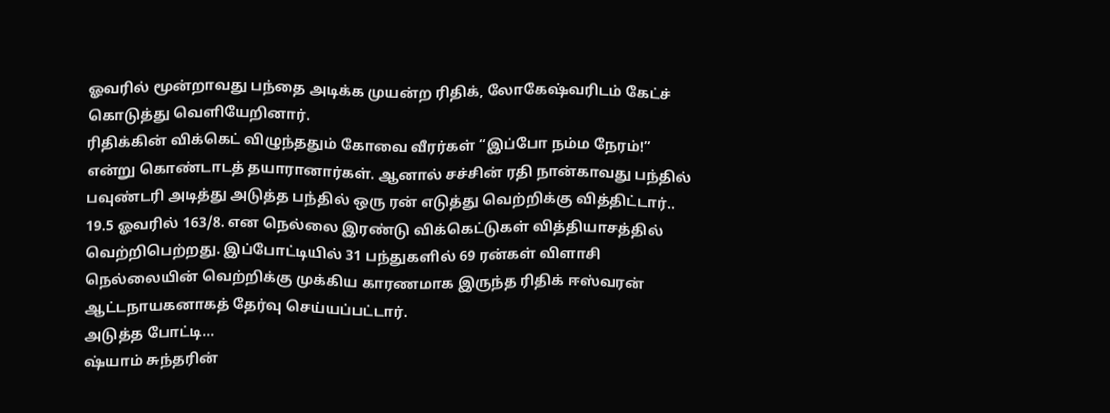ஓவரில் மூன்றாவது பந்தை அடிக்க முயன்ற ரிதிக், லோகேஷ்வரிடம் கேட்ச் கொடுத்து வெளியேறினார்.
ரிதிக்கின் விக்கெட் விழுந்ததும் கோவை வீரர்கள் “இப்போ நம்ம நேரம்!” என்று கொண்டாடத் தயாரானார்கள். ஆனால் சச்சின் ரதி நான்காவது பந்தில் பவுண்டரி அடித்து அடுத்த பந்தில் ஒரு ரன் எடுத்து வெற்றிக்கு வித்திட்டார்.. 19.5 ஓவரில் 163/8. என நெல்லை இரண்டு விக்கெட்டுகள் வித்தியாசத்தில் வெற்றிபெற்றது. இப்போட்டியில் 31 பந்துகளில் 69 ரன்கள் விளாசி நெல்லையின் வெற்றிக்கு முக்கிய காரணமாக இருந்த ரிதிக் ஈஸ்வரன் ஆட்டநாயகனாகத் தேர்வு செய்யப்பட்டார்.
அடுத்த போட்டி...
ஷ்யாம் சுந்தரின்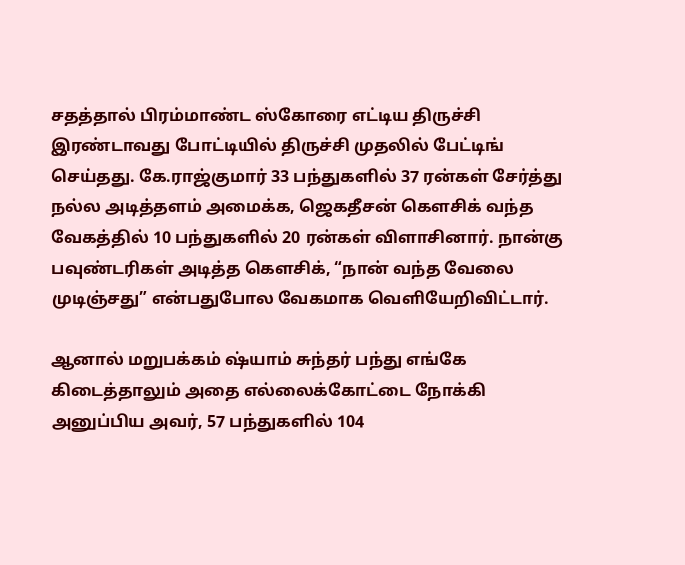சதத்தால் பிரம்மாண்ட ஸ்கோரை எட்டிய திருச்சி
இரண்டாவது போட்டியில் திருச்சி முதலில் பேட்டிங் செய்தது. கே.ராஜ்குமார் 33 பந்துகளில் 37 ரன்கள் சேர்த்து நல்ல அடித்தளம் அமைக்க, ஜெகதீசன் கௌசிக் வந்த வேகத்தில் 10 பந்துகளில் 20 ரன்கள் விளாசினார். நான்கு பவுண்டரிகள் அடித்த கௌசிக், “நான் வந்த வேலை முடிஞ்சது” என்பதுபோல வேகமாக வெளியேறிவிட்டார்.

ஆனால் மறுபக்கம் ஷ்யாம் சுந்தர் பந்து எங்கே கிடைத்தாலும் அதை எல்லைக்கோட்டை நோக்கி அனுப்பிய அவர், 57 பந்துகளில் 104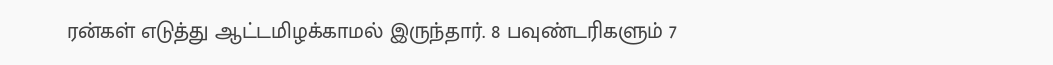ரன்கள் எடுத்து ஆட்டமிழக்காமல் இருந்தார். 8 பவுண்டரிகளும் 7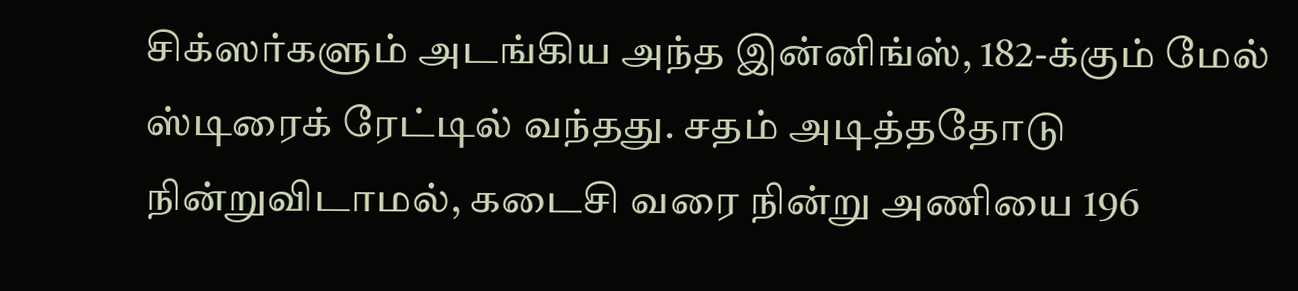சிக்ஸர்களும் அடங்கிய அந்த இன்னிங்ஸ், 182-க்கும் மேல் ஸ்டிரைக் ரேட்டில் வந்தது. சதம் அடித்ததோடு நின்றுவிடாமல், கடைசி வரை நின்று அணியை 196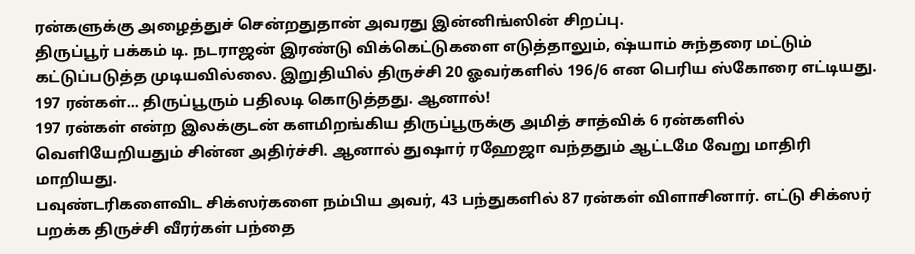ரன்களுக்கு அழைத்துச் சென்றதுதான் அவரது இன்னிங்ஸின் சிறப்பு.
திருப்பூர் பக்கம் டி. நடராஜன் இரண்டு விக்கெட்டுகளை எடுத்தாலும், ஷ்யாம் சுந்தரை மட்டும் கட்டுப்படுத்த முடியவில்லை. இறுதியில் திருச்சி 20 ஓவர்களில் 196/6 என பெரிய ஸ்கோரை எட்டியது.
197 ரன்கள்... திருப்பூரும் பதிலடி கொடுத்தது. ஆனால்!
197 ரன்கள் என்ற இலக்குடன் களமிறங்கிய திருப்பூருக்கு அமித் சாத்விக் 6 ரன்களில் வெளியேறியதும் சின்ன அதிர்ச்சி. ஆனால் துஷார் ரஹேஜா வந்ததும் ஆட்டமே வேறு மாதிரி மாறியது.
பவுண்டரிகளைவிட சிக்ஸர்களை நம்பிய அவர், 43 பந்துகளில் 87 ரன்கள் விளாசினார். எட்டு சிக்ஸர் பறக்க திருச்சி வீரர்கள் பந்தை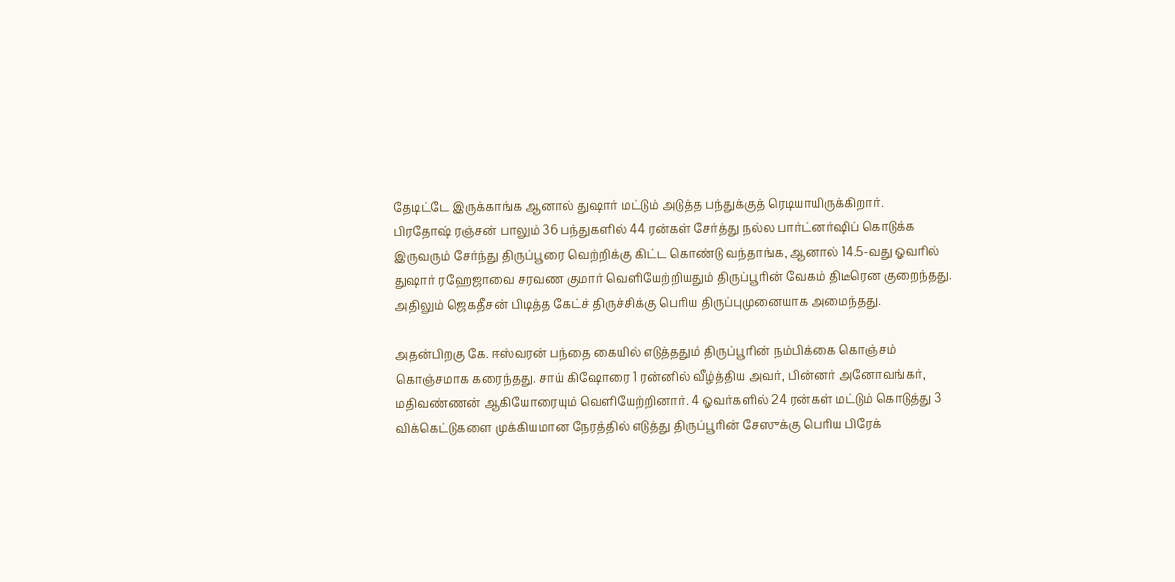தேடிட்டே இருக்காங்க ஆனால் துஷார் மட்டும் அடுத்த பந்துக்குத் ரெடியாயிருக்கிறார்.
பிரதோஷ் ரஞ்சன் பாலும் 36 பந்துகளில் 44 ரன்கள் சேர்த்து நல்ல பார்ட்னர்ஷிப் கொடுக்க இருவரும் சேர்ந்து திருப்பூரை வெற்றிக்கு கிட்ட கொண்டு வந்தாங்க, ஆனால் 14.5-வது ஓவரில் துஷார் ரஹேஜாவை சரவண குமார் வெளியேற்றியதும் திருப்பூரின் வேகம் திடீரென குறைந்தது. அதிலும் ஜெகதீசன் பிடித்த கேட்ச் திருச்சிக்கு பெரிய திருப்புமுனையாக அமைந்தது.

அதன்பிறகு கே. ஈஸ்வரன் பந்தை கையில் எடுத்ததும் திருப்பூரின் நம்பிக்கை கொஞ்சம் கொஞ்சமாக கரைந்தது. சாய் கிஷோரை 1 ரன்னில் வீழ்த்திய அவர், பின்னர் அனோவங்கர், மதிவண்ணன் ஆகியோரையும் வெளியேற்றினார். 4 ஓவர்களில் 24 ரன்கள் மட்டும் கொடுத்து 3 விக்கெட்டுகளை முக்கியமான நேரத்தில் எடுத்து திருப்பூரின் சேஸுக்கு பெரிய பிரேக்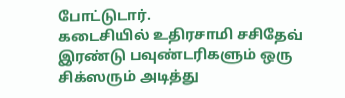போட்டுடார்.
கடைசியில் உதிரசாமி சசிதேவ் இரண்டு பவுண்டரிகளும் ஒரு சிக்ஸரும் அடித்து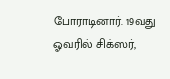போராடினார். 19வது ஓவரில் சிக்ஸர்,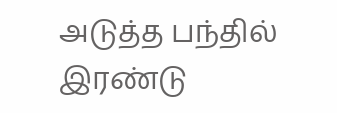அடுத்த பந்தில் இரண்டு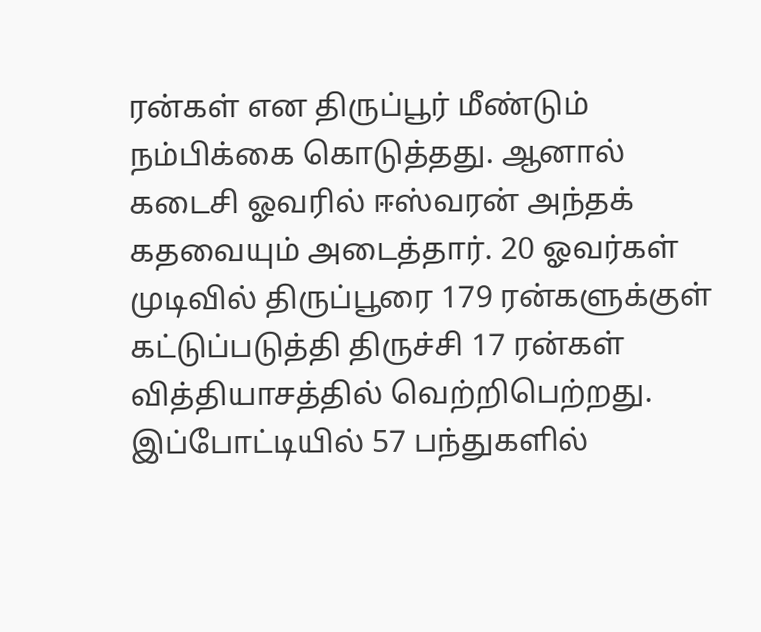ரன்கள் என திருப்பூர் மீண்டும் நம்பிக்கை கொடுத்தது. ஆனால் கடைசி ஓவரில் ஈஸ்வரன் அந்தக் கதவையும் அடைத்தார். 20 ஓவர்கள் முடிவில் திருப்பூரை 179 ரன்களுக்குள் கட்டுப்படுத்தி திருச்சி 17 ரன்கள் வித்தியாசத்தில் வெற்றிபெற்றது.
இப்போட்டியில் 57 பந்துகளில்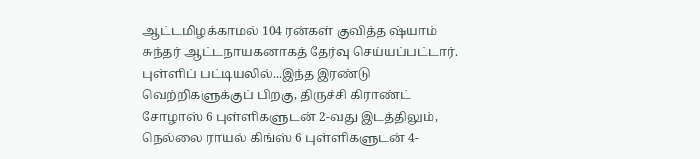ஆட்டமிழக்காமல் 104 ரன்கள் குவித்த ஷ்யாம் சுந்தர் ஆட்டநாயகனாகத் தேர்வு செய்யப்பட்டார்.
புள்ளிப் பட்டியலில்...இந்த இரண்டு வெற்றிகளுக்குப் பிறகு, திருச்சி கிராண்ட் சோழாஸ் 6 புள்ளிகளுடன் 2-வது இடத்திலும், நெல்லை ராயல் கிங்ஸ் 6 புள்ளிகளுடன் 4-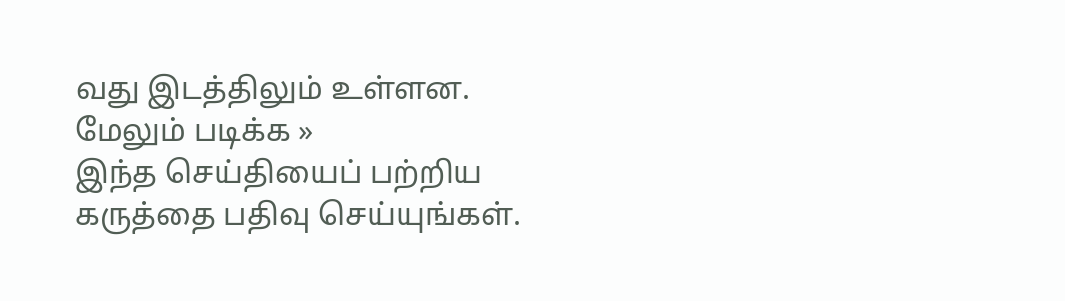வது இடத்திலும் உள்ளன.
மேலும் படிக்க »
இந்த செய்தியைப் பற்றிய கருத்தை பதிவு செய்யுங்கள்.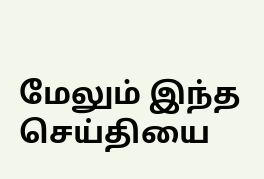மேலும் இந்த செய்தியை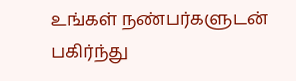உங்கள் நண்பர்களுடன் பகிர்ந்து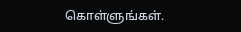கொள்ளுங்கள்.